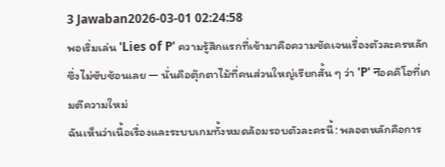3 Jawaban2026-03-01 02:24:58
พอเริ่มเล่น 'Lies of P' ความรู้สึกแรกที่เข้ามาคือความชัดเจนเรื่องตัวละครหลักซึ่งไม่ซับซ้อนเลย — นั่นคือตุ๊กตาไม้ที่คนส่วนใหญ่เรียกสั้น ๆ ว่า 'P' नอคคิโอที่เกมตีความใหม่
ฉันเห็นว่าเนื้อเรื่องและระบบเกมทั้งหมดล้อมรอบตัวละครนี้: พลอตหลักคือการ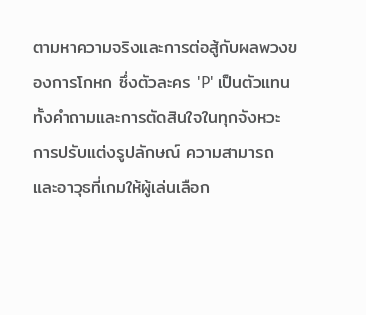ตามหาความจริงและการต่อสู้กับผลพวงของการโกหก ซึ่งตัวละคร 'P' เป็นตัวแทนทั้งคำถามและการตัดสินใจในทุกจังหวะ การปรับแต่งรูปลักษณ์ ความสามารถ และอาวุธที่เกมให้ผู้เล่นเลือก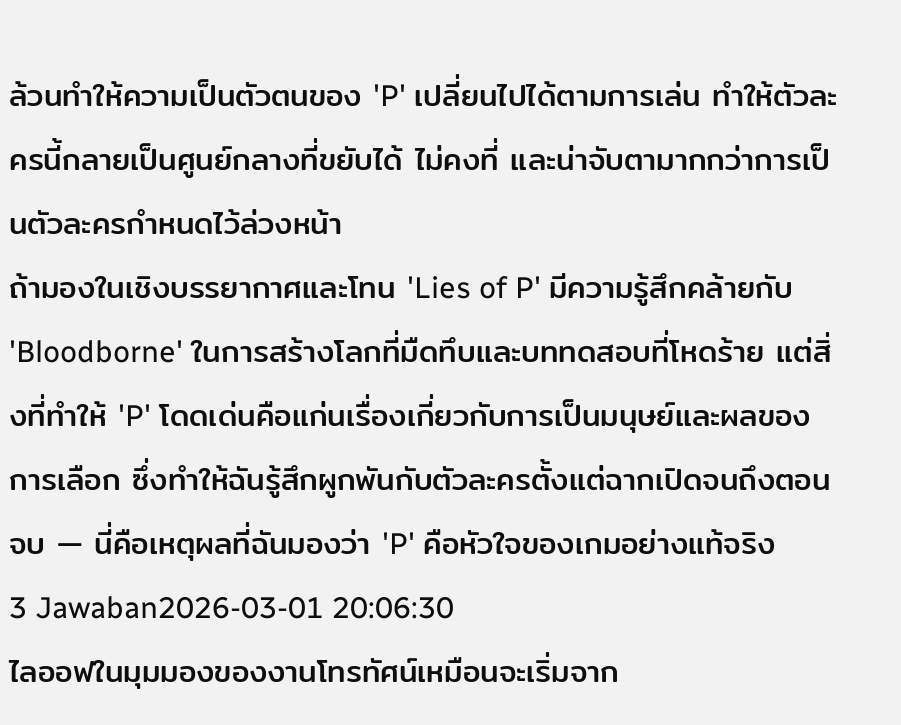ล้วนทำให้ความเป็นตัวตนของ 'P' เปลี่ยนไปได้ตามการเล่น ทำให้ตัวละครนี้กลายเป็นศูนย์กลางที่ขยับได้ ไม่คงที่ และน่าจับตามากกว่าการเป็นตัวละครกำหนดไว้ล่วงหน้า
ถ้ามองในเชิงบรรยากาศและโทน 'Lies of P' มีความรู้สึกคล้ายกับ 'Bloodborne' ในการสร้างโลกที่มืดทึบและบททดสอบที่โหดร้าย แต่สิ่งที่ทำให้ 'P' โดดเด่นคือแก่นเรื่องเกี่ยวกับการเป็นมนุษย์และผลของการเลือก ซึ่งทำให้ฉันรู้สึกผูกพันกับตัวละครตั้งแต่ฉากเปิดจนถึงตอนจบ — นี่คือเหตุผลที่ฉันมองว่า 'P' คือหัวใจของเกมอย่างแท้จริง
3 Jawaban2026-03-01 20:06:30
ไลออฟในมุมมองของงานโทรทัศน์เหมือนจะเริ่มจาก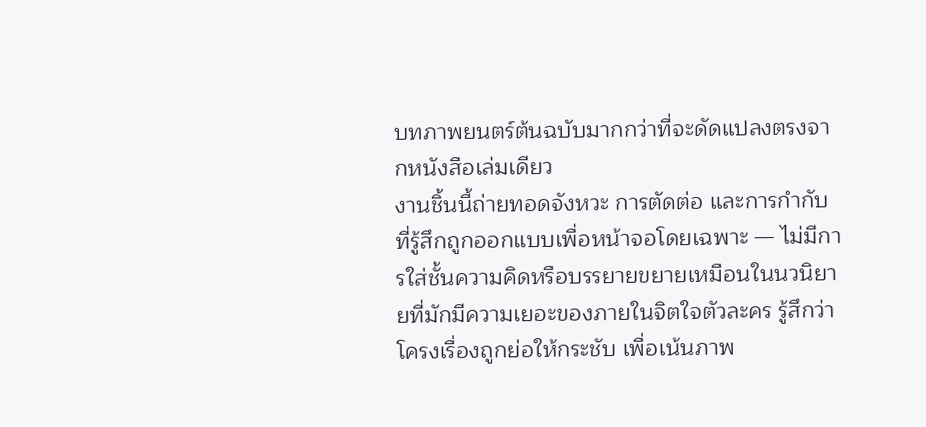บทภาพยนตร์ต้นฉบับมากกว่าที่จะดัดแปลงตรงจากหนังสือเล่มเดียว
งานชิ้นนี้ถ่ายทอดจังหวะ การตัดต่อ และการกำกับที่รู้สึกถูกออกแบบเพื่อหน้าจอโดยเฉพาะ — ไม่มีการใส่ชั้นความคิดหรือบรรยายขยายเหมือนในนวนิยายที่มักมีความเยอะของภายในจิตใจตัวละคร รู้สึกว่าโครงเรื่องถูกย่อให้กระชับ เพื่อเน้นภาพ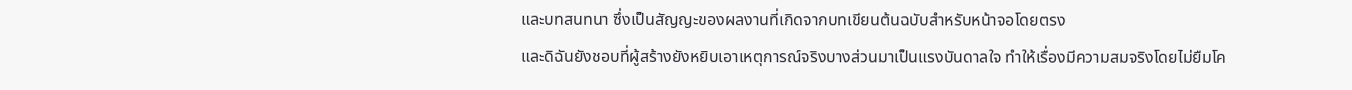และบทสนทนา ซึ่งเป็นสัญญะของผลงานที่เกิดจากบทเขียนต้นฉบับสำหรับหน้าจอโดยตรง
และดิฉันยังชอบที่ผู้สร้างยังหยิบเอาเหตุการณ์จริงบางส่วนมาเป็นแรงบันดาลใจ ทำให้เรื่องมีความสมจริงโดยไม่ยืมโค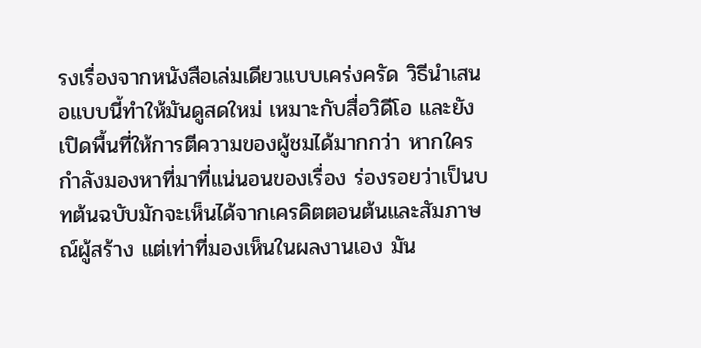รงเรื่องจากหนังสือเล่มเดียวแบบเคร่งครัด วิธีนำเสนอแบบนี้ทำให้มันดูสดใหม่ เหมาะกับสื่อวิดีโอ และยังเปิดพื้นที่ให้การตีความของผู้ชมได้มากกว่า หากใครกำลังมองหาที่มาที่แน่นอนของเรื่อง ร่องรอยว่าเป็นบทต้นฉบับมักจะเห็นได้จากเครดิตตอนต้นและสัมภาษณ์ผู้สร้าง แต่เท่าที่มองเห็นในผลงานเอง มัน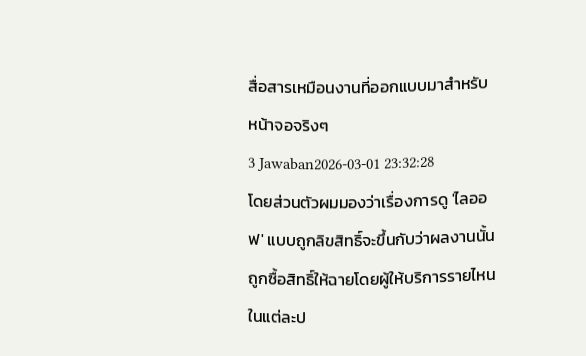สื่อสารเหมือนงานที่ออกแบบมาสำหรับหน้าจอจริงๆ
3 Jawaban2026-03-01 23:32:28
โดยส่วนตัวผมมองว่าเรื่องการดู 'ไลออฟ' แบบถูกลิขสิทธิ์จะขึ้นกับว่าผลงานนั้นถูกซื้อสิทธิ์ให้ฉายโดยผู้ให้บริการรายไหนในแต่ละป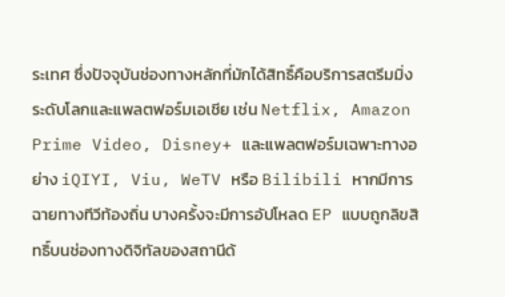ระเทศ ซึ่งปัจจุบันช่องทางหลักที่มักได้สิทธิ์คือบริการสตรีมมิ่งระดับโลกและแพลตฟอร์มเอเชีย เช่น Netflix, Amazon Prime Video, Disney+ และแพลตฟอร์มเฉพาะทางอย่าง iQIYI, Viu, WeTV หรือ Bilibili หากมีการฉายทางทีวีท้องถิ่น บางครั้งจะมีการอัปโหลด EP แบบถูกลิขสิทธิ์บนช่องทางดิจิทัลของสถานีด้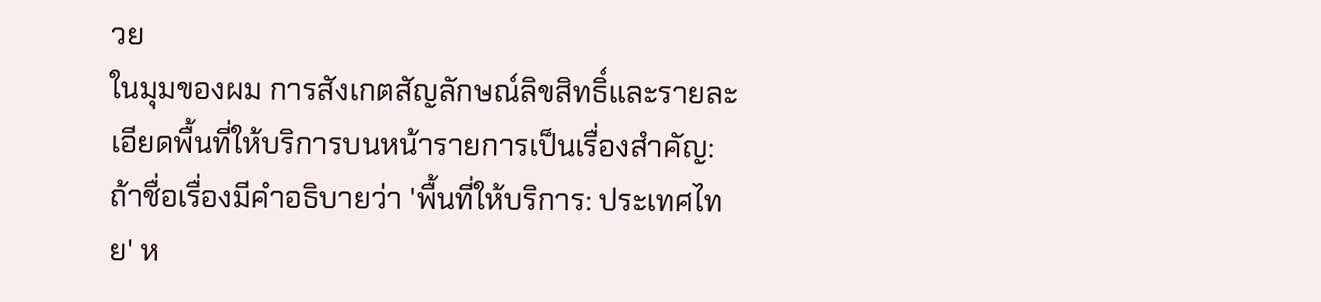วย
ในมุมของผม การสังเกตสัญลักษณ์ลิขสิทธิ์และรายละเอียดพื้นที่ให้บริการบนหน้ารายการเป็นเรื่องสำคัญ: ถ้าชื่อเรื่องมีคำอธิบายว่า 'พื้นที่ให้บริการ: ประเทศไทย' ห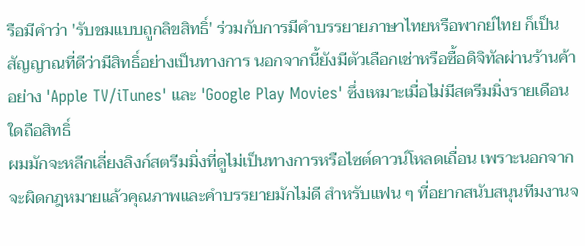รือมีคำว่า 'รับชมแบบถูกลิขสิทธิ์' ร่วมกับการมีคำบรรยายภาษาไทยหรือพากย์ไทย ก็เป็นสัญญาณที่ดีว่ามีสิทธิ์อย่างเป็นทางการ นอกจากนี้ยังมีตัวเลือกเช่าหรือซื้อดิจิทัลผ่านร้านค้าอย่าง 'Apple TV/iTunes' และ 'Google Play Movies' ซึ่งเหมาะเมื่อไม่มีสตรีมมิ่งรายเดือนใดถือสิทธิ์
ผมมักจะหลีกเลี่ยงลิงก์สตรีมมิ่งที่ดูไม่เป็นทางการหรือไซต์ดาวน์โหลดเถื่อน เพราะนอกจากจะผิดกฎหมายแล้วคุณภาพและคำบรรยายมักไม่ดี สำหรับแฟน ๆ ที่อยากสนับสนุนทีมงานจ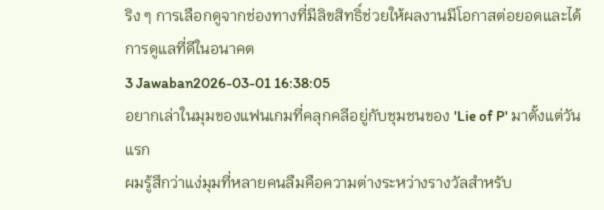ริง ๆ การเลือกดูจากช่องทางที่มีลิขสิทธิ์ช่วยให้ผลงานมีโอกาสต่อยอดและได้การดูแลที่ดีในอนาคต
3 Jawaban2026-03-01 16:38:05
อยากเล่าในมุมของแฟนเกมที่คลุกคลีอยู่กับชุมชนของ 'Lie of P' มาตั้งแต่วันแรก
ผมรู้สึกว่าแง่มุมที่หลายคนลืมคือความต่างระหว่างรางวัลสำหรับ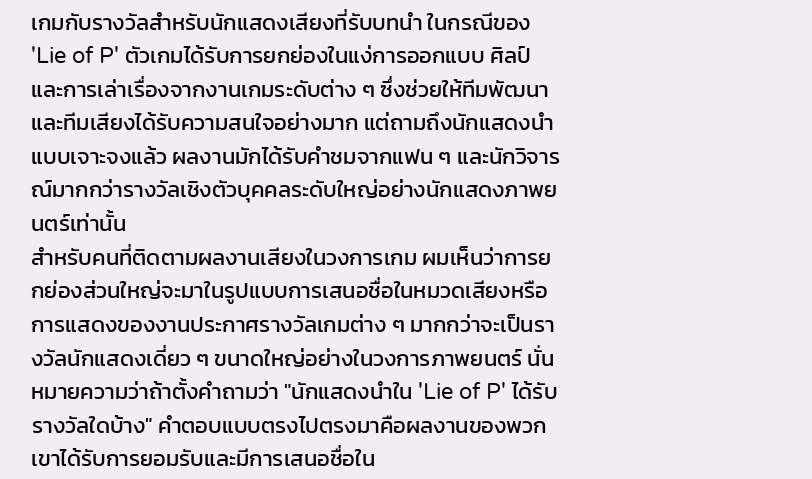เกมกับรางวัลสำหรับนักแสดงเสียงที่รับบทนำ ในกรณีของ 'Lie of P' ตัวเกมได้รับการยกย่องในแง่การออกแบบ ศิลป์ และการเล่าเรื่องจากงานเกมระดับต่าง ๆ ซึ่งช่วยให้ทีมพัฒนาและทีมเสียงได้รับความสนใจอย่างมาก แต่ถามถึงนักแสดงนำแบบเจาะจงแล้ว ผลงานมักได้รับคำชมจากแฟน ๆ และนักวิจารณ์มากกว่ารางวัลเชิงตัวบุคคลระดับใหญ่อย่างนักแสดงภาพยนตร์เท่านั้น
สำหรับคนที่ติดตามผลงานเสียงในวงการเกม ผมเห็นว่าการยกย่องส่วนใหญ่จะมาในรูปแบบการเสนอชื่อในหมวดเสียงหรือการแสดงของงานประกาศรางวัลเกมต่าง ๆ มากกว่าจะเป็นรางวัลนักแสดงเดี่ยว ๆ ขนาดใหญ่อย่างในวงการภาพยนตร์ นั่นหมายความว่าถ้าตั้งคำถามว่า "นักแสดงนำใน 'Lie of P' ได้รับรางวัลใดบ้าง" คำตอบแบบตรงไปตรงมาคือผลงานของพวกเขาได้รับการยอมรับและมีการเสนอชื่อใน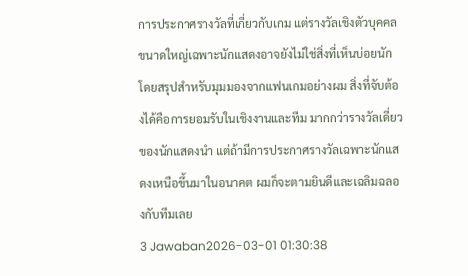การประกาศรางวัลที่เกี่ยวกับเกม แต่รางวัลเชิงตัวบุคคลขนาดใหญ่เฉพาะนักแสดงอาจยังไม่ใช่สิ่งที่เห็นบ่อยนัก
โดยสรุปสำหรับมุมมองจากแฟนเกมอย่างผม สิ่งที่จับต้องได้คือการยอมรับในเชิงงานและทีม มากกว่ารางวัลเดี่ยวของนักแสดงนำ แต่ถ้ามีการประกาศรางวัลเฉพาะนักแสดงเหนือขึ้นมาในอนาคต ผมก็จะตามยินดีและเฉลิมฉลองกับทีมเลย
3 Jawaban2026-03-01 01:30:38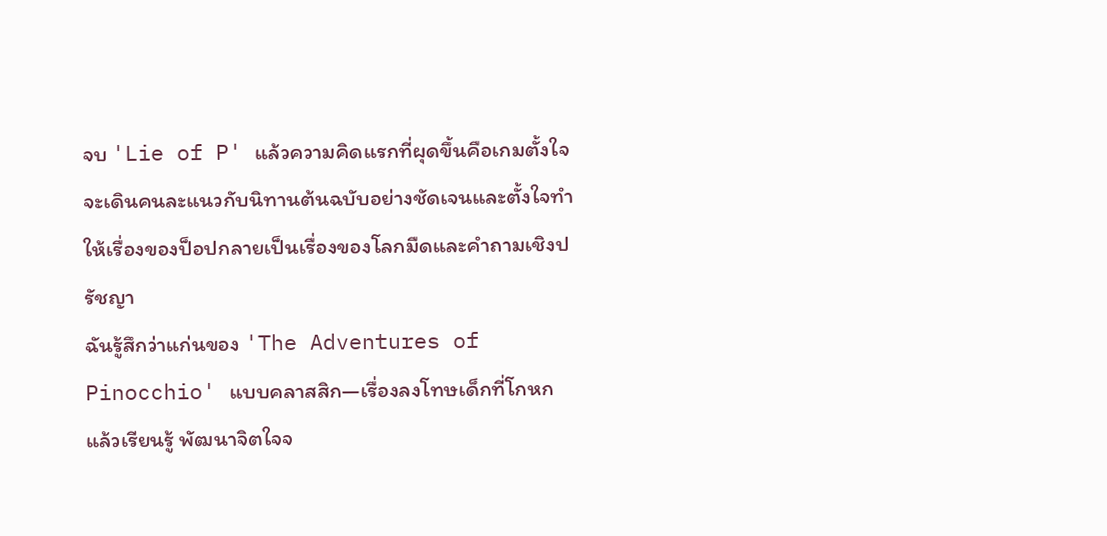จบ 'Lie of P' แล้วความคิดแรกที่ผุดขึ้นคือเกมตั้งใจจะเดินคนละแนวกับนิทานต้นฉบับอย่างชัดเจนและตั้งใจทำให้เรื่องของป็อปกลายเป็นเรื่องของโลกมืดและคำถามเชิงปรัชญา
ฉันรู้สึกว่าแก่นของ 'The Adventures of Pinocchio' แบบคลาสสิก—เรื่องลงโทษเด็กที่โกหก แล้วเรียนรู้ พัฒนาจิตใจจ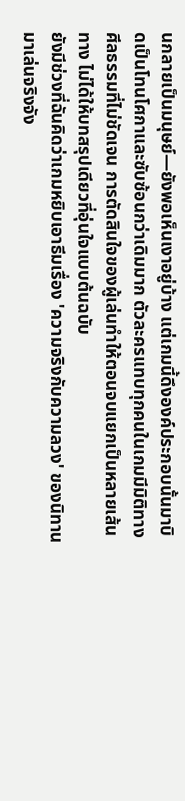นกลายเป็นมนุษย์—ยังพอเห็นเงาอยู่บ้าง แต่เกมนี้ดึงองค์ประกอบนั้นมาบิดเป็นโทนโศกาและซับซ้อนกว่าเดิมมาก ตัวละครแทบทุกคนในเกมมีมิติทางศีลธรรมที่ไม่ชัดเจน การตัดสินใจของผู้เล่นทำให้ตอนจบแยกเป็นหลายเส้นทาง ไม่ได้ให้บทสรุปเดียวที่อุ่นใจแบบต้นฉบับ
ยังมีช่วงที่ฉันคิดว่าเกมหยิบเอาธีมเรื่อง 'ความจริงกับความลวง' ของนิทานมาเล่นจริงจัง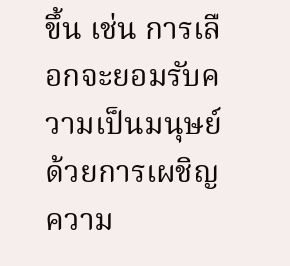ขึ้น เช่น การเลือกจะยอมรับความเป็นมนุษย์ด้วยการเผชิญความ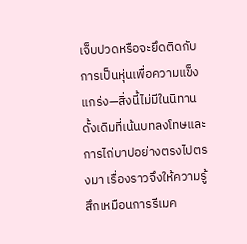เจ็บปวดหรือจะยึดติดกับการเป็นหุ่นเพื่อความแข็งแกร่ง—สิ่งนี้ไม่มีในนิทานดั้งเดิมที่เน้นบทลงโทษและการไถ่บาปอย่างตรงไปตรงมา เรื่องราวจึงให้ความรู้สึกเหมือนการรีเมค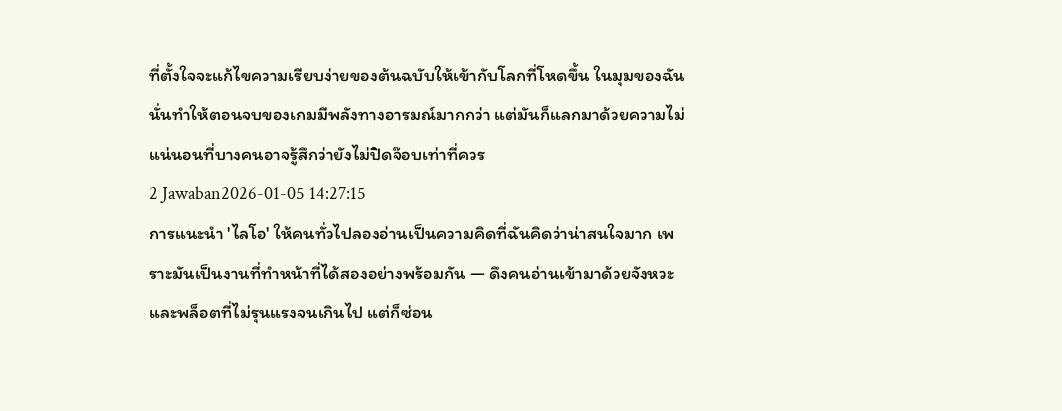ที่ตั้งใจจะแก้ไขความเรียบง่ายของต้นฉบับให้เข้ากับโลกที่โหดขึ้น ในมุมของฉัน นั่นทำให้ตอนจบของเกมมีพลังทางอารมณ์มากกว่า แต่มันก็แลกมาด้วยความไม่แน่นอนที่บางคนอาจรู้สึกว่ายังไม่ปิดจ๊อบเท่าที่ควร
2 Jawaban2026-01-05 14:27:15
การแนะนำ 'ไลโอ' ให้คนทั่วไปลองอ่านเป็นความคิดที่ฉันคิดว่าน่าสนใจมาก เพราะมันเป็นงานที่ทำหน้าที่ได้สองอย่างพร้อมกัน — ดึงคนอ่านเข้ามาด้วยจังหวะและพล็อตที่ไม่รุนแรงจนเกินไป แต่ก็ซ่อน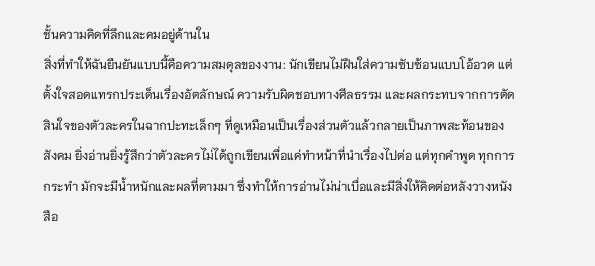ชั้นความคิดที่ลึกและคมอยู่ด้านใน
สิ่งที่ทำให้ฉันยืนยันแบบนี้คือความสมดุลของงาน: นักเขียนไม่ฝืนใส่ความซับซ้อนแบบโอ้อวด แต่ตั้งใจสอดแทรกประเด็นเรื่องอัตลักษณ์ ความรับผิดชอบทางศีลธรรม และผลกระทบจากการตัดสินใจของตัวละครในฉากปะทะเล็กๆ ที่ดูเหมือนเป็นเรื่องส่วนตัวแล้วกลายเป็นภาพสะท้อนของสังคม ยิ่งอ่านยิ่งรู้สึกว่าตัวละครไม่ได้ถูกเขียนเพื่อแค่ทำหน้าที่นำเรื่องไปต่อ แต่ทุกคำพูด ทุกการกระทำ มักจะมีน้ำหนักและผลที่ตามมา ซึ่งทำให้การอ่านไม่น่าเบื่อและมีสิ่งให้คิดต่อหลังวางหนังสือ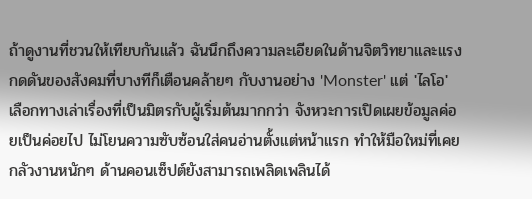ถ้าดูงานที่ชวนให้เทียบกันแล้ว ฉันนึกถึงความละเอียดในด้านจิตวิทยาและแรงกดดันของสังคมที่บางทีก็เตือนคล้ายๆ กับงานอย่าง 'Monster' แต่ 'ไลโอ' เลือกทางเล่าเรื่องที่เป็นมิตรกับผู้เริ่มต้นมากกว่า จังหวะการเปิดเผยข้อมูลค่อยเป็นค่อยไป ไม่โยนความซับซ้อนใส่คนอ่านตั้งแต่หน้าแรก ทำให้มือใหม่ที่เคยกลัวงานหนักๆ ด้านคอนเซ็ปต์ยังสามารถเพลิดเพลินได้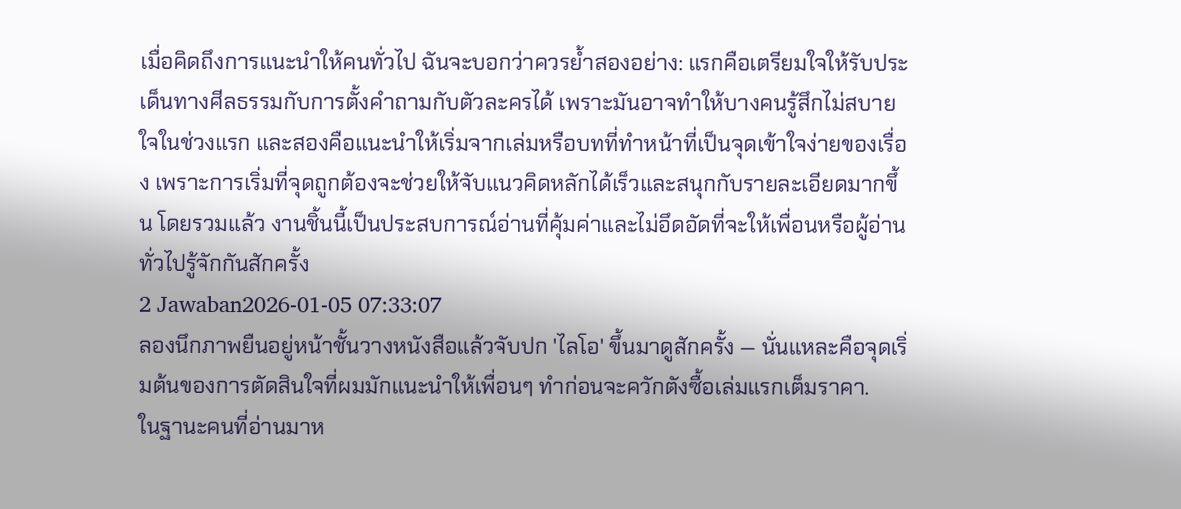เมื่อคิดถึงการแนะนำให้คนทั่วไป ฉันจะบอกว่าควรย้ำสองอย่าง: แรกคือเตรียมใจให้รับประเด็นทางศีลธรรมกับการตั้งคำถามกับตัวละครได้ เพราะมันอาจทำให้บางคนรู้สึกไม่สบายใจในช่วงแรก และสองคือแนะนำให้เริ่มจากเล่มหรือบทที่ทำหน้าที่เป็นจุดเข้าใจง่ายของเรื่อง เพราะการเริ่มที่จุดถูกต้องจะช่วยให้จับแนวคิดหลักได้เร็วและสนุกกับรายละเอียดมากขึ้น โดยรวมแล้ว งานชิ้นนี้เป็นประสบการณ์อ่านที่คุ้มค่าและไม่อึดอัดที่จะให้เพื่อนหรือผู้อ่านทั่วไปรู้จักกันสักครั้ง
2 Jawaban2026-01-05 07:33:07
ลองนึกภาพยืนอยู่หน้าชั้นวางหนังสือแล้วจับปก 'ไลโอ' ขึ้นมาดูสักครั้ง — นั่นแหละคือจุดเริ่มต้นของการตัดสินใจที่ผมมักแนะนำให้เพื่อนๆ ทำก่อนจะควักตังซื้อเล่มแรกเต็มราคา.
ในฐานะคนที่อ่านมาห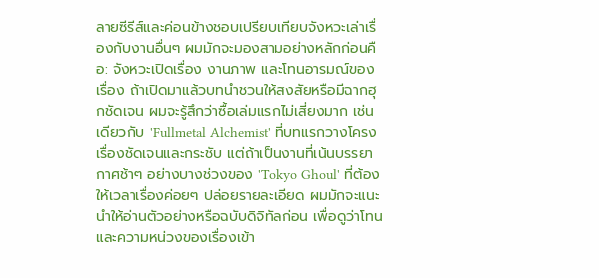ลายซีรีส์และค่อนข้างชอบเปรียบเทียบจังหวะเล่าเรื่องกับงานอื่นๆ ผมมักจะมองสามอย่างหลักก่อนคือ: จังหวะเปิดเรื่อง งานภาพ และโทนอารมณ์ของเรื่อง ถ้าเปิดมาแล้วบทนำชวนให้สงสัยหรือมีฉากฮุกชัดเจน ผมจะรู้สึกว่าซื้อเล่มแรกไม่เสี่ยงมาก เช่นเดียวกับ 'Fullmetal Alchemist' ที่บทแรกวางโครงเรื่องชัดเจนและกระชับ แต่ถ้าเป็นงานที่เน้นบรรยากาศช้าๆ อย่างบางช่วงของ 'Tokyo Ghoul' ที่ต้องให้เวลาเรื่องค่อยๆ ปล่อยรายละเอียด ผมมักจะแนะนำให้อ่านตัวอย่างหรือฉบับดิจิทัลก่อน เพื่อดูว่าโทนและความหน่วงของเรื่องเข้า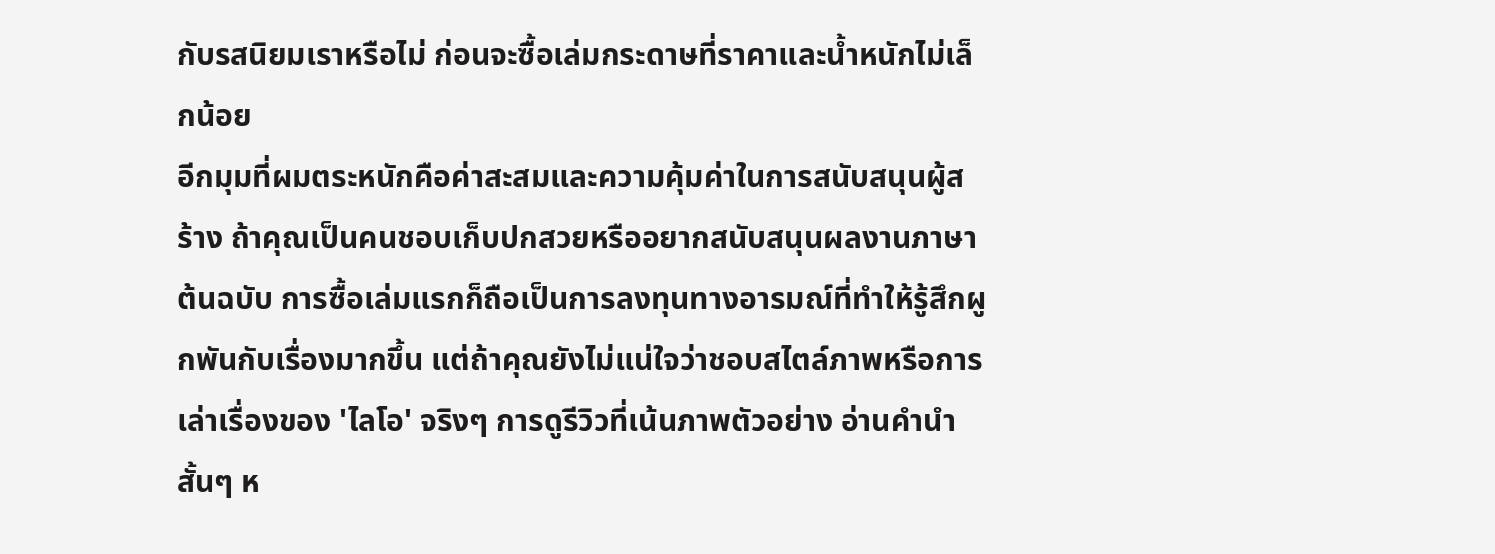กับรสนิยมเราหรือไม่ ก่อนจะซื้อเล่มกระดาษที่ราคาและน้ำหนักไม่เล็กน้อย
อีกมุมที่ผมตระหนักคือค่าสะสมและความคุ้มค่าในการสนับสนุนผู้สร้าง ถ้าคุณเป็นคนชอบเก็บปกสวยหรืออยากสนับสนุนผลงานภาษาต้นฉบับ การซื้อเล่มแรกก็ถือเป็นการลงทุนทางอารมณ์ที่ทำให้รู้สึกผูกพันกับเรื่องมากขึ้น แต่ถ้าคุณยังไม่แน่ใจว่าชอบสไตล์ภาพหรือการเล่าเรื่องของ 'ไลโอ' จริงๆ การดูรีวิวที่เน้นภาพตัวอย่าง อ่านคำนำสั้นๆ ห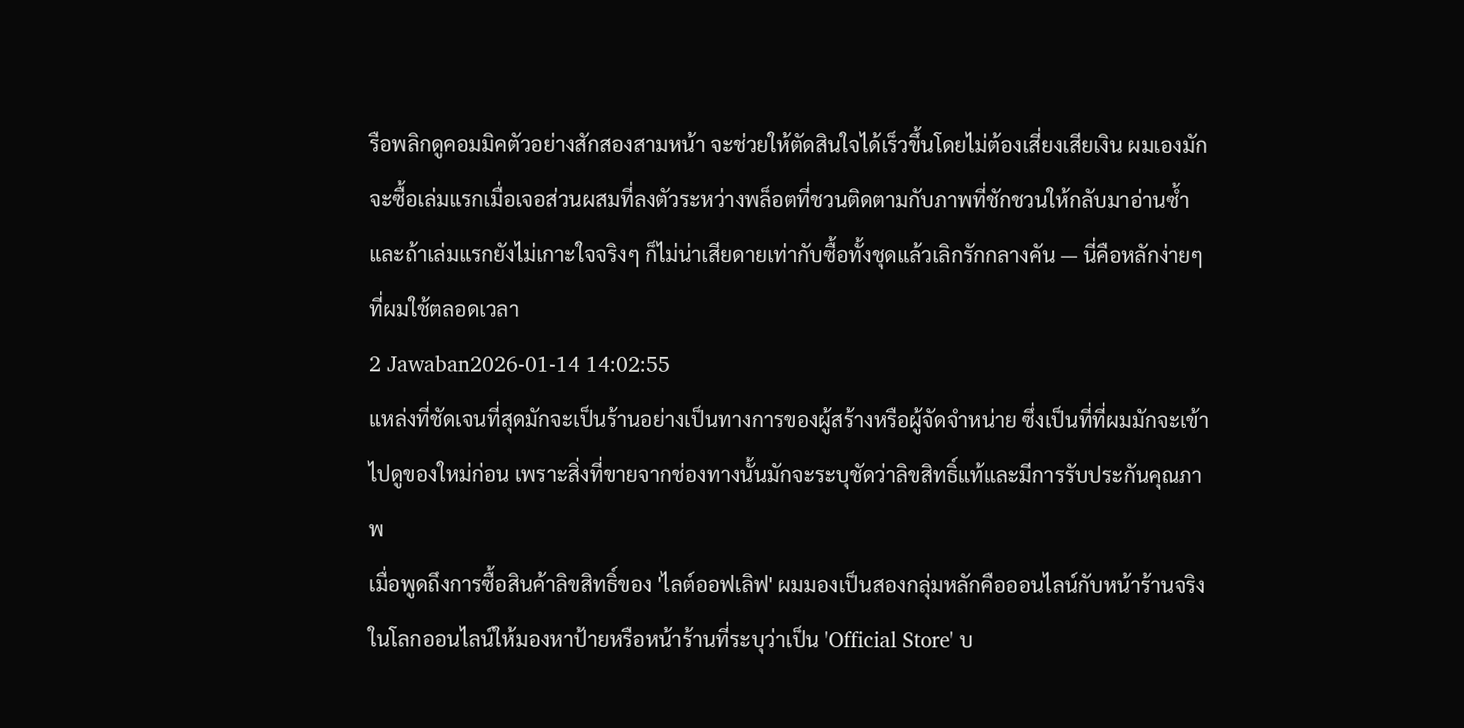รือพลิกดูคอมมิคตัวอย่างสักสองสามหน้า จะช่วยให้ตัดสินใจได้เร็วขึ้นโดยไม่ต้องเสี่ยงเสียเงิน ผมเองมักจะซื้อเล่มแรกเมื่อเจอส่วนผสมที่ลงตัวระหว่างพล็อตที่ชวนติดตามกับภาพที่ชักชวนให้กลับมาอ่านซ้ำ และถ้าเล่มแรกยังไม่เกาะใจจริงๆ ก็ไม่น่าเสียดายเท่ากับซื้อทั้งชุดแล้วเลิกรักกลางคัน — นี่คือหลักง่ายๆ ที่ผมใช้ตลอดเวลา
2 Jawaban2026-01-14 14:02:55
แหล่งที่ชัดเจนที่สุดมักจะเป็นร้านอย่างเป็นทางการของผู้สร้างหรือผู้จัดจำหน่าย ซึ่งเป็นที่ที่ผมมักจะเข้าไปดูของใหม่ก่อน เพราะสิ่งที่ขายจากช่องทางนั้นมักจะระบุชัดว่าลิขสิทธิ์แท้และมีการรับประกันคุณภาพ
เมื่อพูดถึงการซื้อสินค้าลิขสิทธิ์ของ 'ไลต์ออฟเลิฟ' ผมมองเป็นสองกลุ่มหลักคือออนไลน์กับหน้าร้านจริง ในโลกออนไลน์ให้มองหาป้ายหรือหน้าร้านที่ระบุว่าเป็น 'Official Store' บ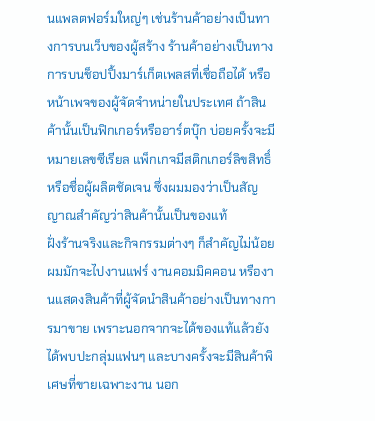นแพลตฟอร์มใหญ่ๆ เช่นร้านค้าอย่างเป็นทางการบนเว็บของผู้สร้าง ร้านค้าอย่างเป็นทางการบนช็อปปิ้งมาร์เก็ตเพลสที่เชื่อถือได้ หรือหน้าเพจของผู้จัดจำหน่ายในประเทศ ถ้าสินค้านั้นเป็นฟิกเกอร์หรืออาร์ตบุ๊ก บ่อยครั้งจะมีหมายเลขซีเรียล แพ็กเกจมีสติกเกอร์ลิขสิทธิ์หรือชื่อผู้ผลิตชัดเจน ซึ่งผมมองว่าเป็นสัญญาณสำคัญว่าสินค้านั้นเป็นของแท้
ฝั่งร้านจริงและกิจกรรมต่างๆ ก็สำคัญไม่น้อย ผมมักจะไปงานแฟร์ งานคอมมิคคอน หรืองานแสดงสินค้าที่ผู้จัดนำสินค้าอย่างเป็นทางการมาขาย เพราะนอกจากจะได้ของแท้แล้วยังได้พบปะกลุ่มแฟนๆ และบางครั้งจะมีสินค้าพิเศษที่ขายเฉพาะงาน นอก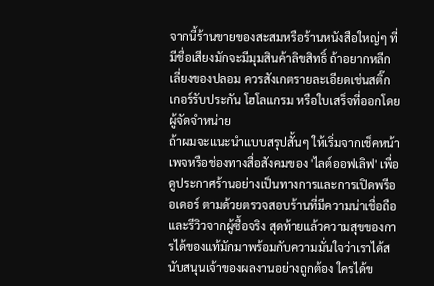จากนี้ร้านขายของสะสมหรือร้านหนังสือใหญ่ๆ ที่มีชื่อเสียงมักจะมีมุมสินค้าลิขสิทธิ์ ถ้าอยากหลีกเลี่ยงของปลอม ควรสังเกตรายละเอียดเช่นสติ๊กเกอร์รับประกัน โฮโลแกรม หรือใบเสร็จที่ออกโดยผู้จัดจำหน่าย
ถ้าผมจะแนะนำแบบสรุปสั้นๆ ให้เริ่มจากเช็คหน้าเพจหรือช่องทางสื่อสังคมของ 'ไลต์ออฟเลิฟ' เพื่อดูประกาศร้านอย่างเป็นทางการและการเปิดพรีออเดอร์ ตามด้วยตรวจสอบร้านที่มีความน่าเชื่อถือและรีวิวจากผู้ซื้อจริง สุดท้ายแล้วความสุขของการได้ของแท้มักมาพร้อมกับความมั่นใจว่าเราได้สนับสนุนเจ้าของผลงานอย่างถูกต้อง ใครได้ข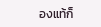องแท้ก็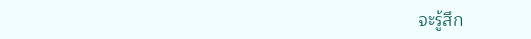จะรู้สึก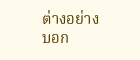ต่างอย่างบอก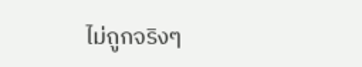ไม่ถูกจริงๆ